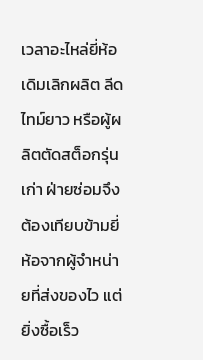เวลาอะไหล่ยี่ห้อเดิมเลิกผลิต ลีดไทม์ยาว หรือผู้ผลิตตัดสต็อกรุ่นเก่า ฝ่ายซ่อมจึงต้องเทียบข้ามยี่ห้อจากผู้จำหน่ายที่ส่งของไว แต่ยิ่งซื้อเร็ว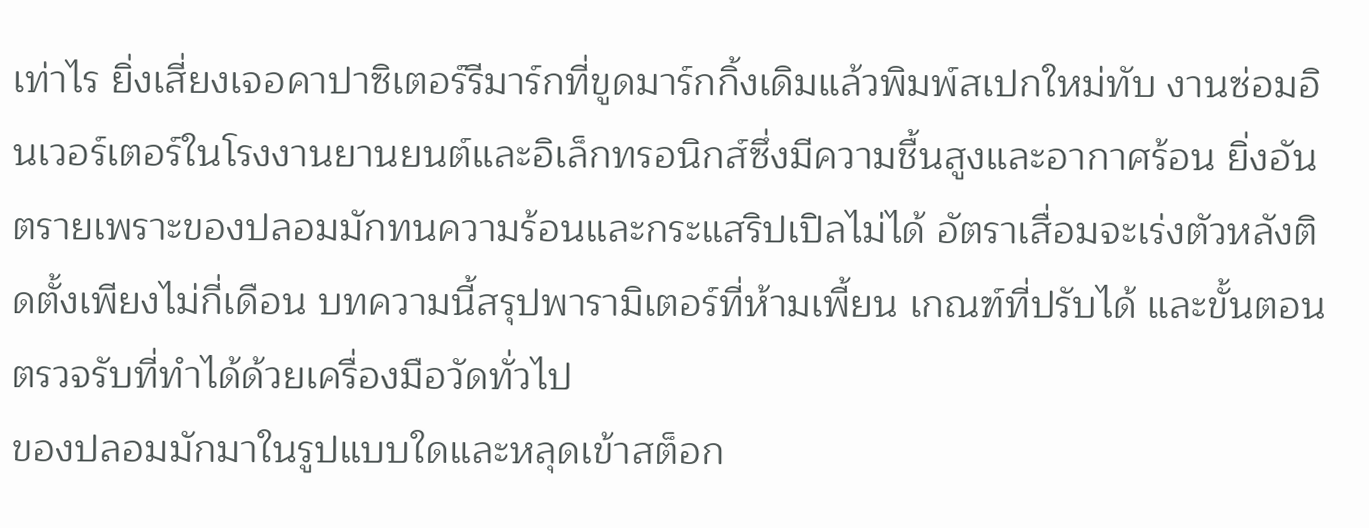เท่าไร ยิ่งเสี่ยงเจอคาปาซิเตอร์รีมาร์กที่ขูดมาร์กกิ้งเดิมแล้วพิมพ์สเปกใหม่ทับ งานซ่อมอินเวอร์เตอร์ในโรงงานยานยนต์และอิเล็กทรอนิกส์ซึ่งมีความชื้นสูงและอากาศร้อน ยิ่งอันตรายเพราะของปลอมมักทนความร้อนและกระแสริปเปิลไม่ได้ อัตราเสื่อมจะเร่งตัวหลังติดตั้งเพียงไม่กี่เดือน บทความนี้สรุปพารามิเตอร์ที่ห้ามเพี้ยน เกณฑ์ที่ปรับได้ และขั้นตอนตรวจรับที่ทำได้ด้วยเครื่องมือวัดทั่วไป
ของปลอมมักมาในรูปแบบใดและหลุดเข้าสต็อก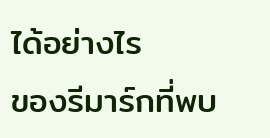ได้อย่างไร
ของรีมาร์กที่พบ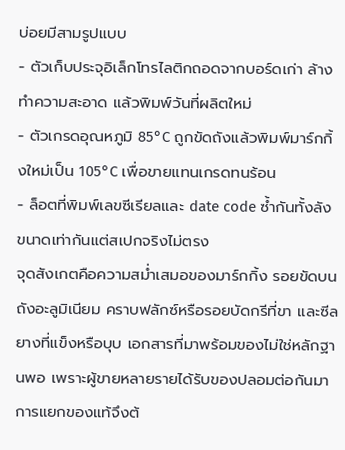บ่อยมีสามรูปแบบ
- ตัวเก็บประจุอิเล็กโทรไลติกถอดจากบอร์ดเก่า ล้างทำความสะอาด แล้วพิมพ์วันที่ผลิตใหม่
- ตัวเกรดอุณหภูมิ 85°C ถูกขัดถังแล้วพิมพ์มาร์กกิ้งใหม่เป็น 105°C เพื่อขายแทนเกรดทนร้อน
- ล็อตที่พิมพ์เลขซีเรียลและ date code ซ้ำกันทั้งลัง ขนาดเท่ากันแต่สเปกจริงไม่ตรง
จุดสังเกตคือความสม่ำเสมอของมาร์กกิ้ง รอยขัดบนถังอะลูมิเนียม คราบฟลักซ์หรือรอยบัดกรีที่ขา และซีลยางที่แข็งหรือบุบ เอกสารที่มาพร้อมของไม่ใช่หลักฐานพอ เพราะผู้ขายหลายรายได้รับของปลอมต่อกันมา การแยกของแท้จึงต้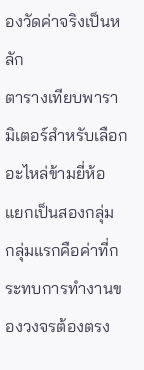องวัดค่าจริงเป็นหลัก
ตารางเทียบพารามิเตอร์สำหรับเลือกอะไหล่ข้ามยี่ห้อ
แยกเป็นสองกลุ่ม กลุ่มแรกคือค่าที่กระทบการทำงานของวงจรต้องตรง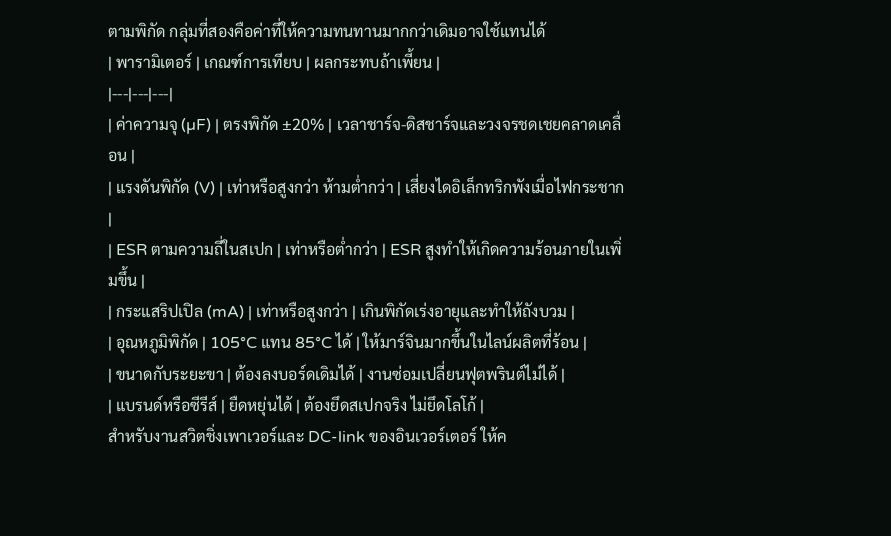ตามพิกัด กลุ่มที่สองคือค่าที่ให้ความทนทานมากกว่าเดิมอาจใช้แทนได้
| พารามิเตอร์ | เกณฑ์การเทียบ | ผลกระทบถ้าเพี้ยน |
|---|---|---|
| ค่าความจุ (µF) | ตรงพิกัด ±20% | เวลาชาร์จ-ดิสชาร์จและวงจรชดเชยคลาดเคลื่อน |
| แรงดันพิกัด (V) | เท่าหรือสูงกว่า ห้ามต่ำกว่า | เสี่ยงไดอิเล็กทริกพังเมื่อไฟกระชาก |
| ESR ตามความถี่ในสเปก | เท่าหรือต่ำกว่า | ESR สูงทำให้เกิดความร้อนภายในเพิ่มขึ้น |
| กระแสริปเปิล (mA) | เท่าหรือสูงกว่า | เกินพิกัดเร่งอายุและทำให้ถังบวม |
| อุณหภูมิพิกัด | 105°C แทน 85°C ได้ | ให้มาร์จินมากขึ้นในไลน์ผลิตที่ร้อน |
| ขนาดกับระยะขา | ต้องลงบอร์ดเดิมได้ | งานซ่อมเปลี่ยนฟุตพรินต์ไม่ได้ |
| แบรนด์หรือซีรีส์ | ยืดหยุ่นได้ | ต้องยึดสเปกจริง ไม่ยึดโลโก้ |
สำหรับงานสวิตชิ่งเพาเวอร์และ DC-link ของอินเวอร์เตอร์ ให้ค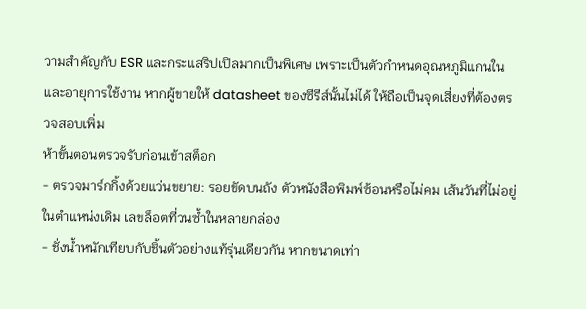วามสำคัญกับ ESR และกระแสริปเปิลมากเป็นพิเศษ เพราะเป็นตัวกำหนดอุณหภูมิแกนในและอายุการใช้งาน หากผู้ขายให้ datasheet ของซีรีส์นั้นไม่ได้ ให้ถือเป็นจุดเสี่ยงที่ต้องตรวจสอบเพิ่ม
ห้าขั้นตอนตรวจรับก่อนเข้าสต็อก
- ตรวจมาร์กกิ้งด้วยแว่นขยาย: รอยขัดบนถัง ตัวหนังสือพิมพ์ซ้อนหรือไม่คม เส้นวันที่ไม่อยู่ในตำแหน่งเดิม เลขล็อตที่วนซ้ำในหลายกล่อง
- ชั่งน้ำหนักเทียบกับชิ้นตัวอย่างแท้รุ่นเดียวกัน หากขนาดเท่า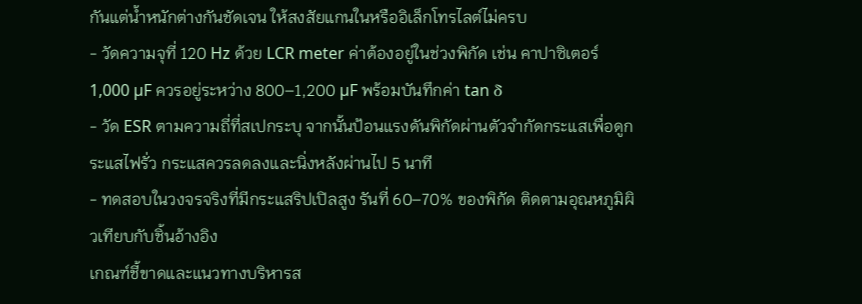กันแต่น้ำหนักต่างกันชัดเจน ให้สงสัยแกนในหรืออิเล็กโทรไลต์ไม่ครบ
- วัดความจุที่ 120 Hz ด้วย LCR meter ค่าต้องอยู่ในช่วงพิกัด เช่น คาปาซิเตอร์ 1,000 µF ควรอยู่ระหว่าง 800–1,200 µF พร้อมบันทึกค่า tan δ
- วัด ESR ตามความถี่ที่สเปกระบุ จากนั้นป้อนแรงดันพิกัดผ่านตัวจำกัดกระแสเพื่อดูกระแสไฟรั่ว กระแสควรลดลงและนิ่งหลังผ่านไป 5 นาที
- ทดสอบในวงจรจริงที่มีกระแสริปเปิลสูง รันที่ 60–70% ของพิกัด ติดตามอุณหภูมิผิวเทียบกับชิ้นอ้างอิง
เกณฑ์ชี้ขาดและแนวทางบริหารส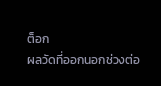ต็อก
ผลวัดที่ออกนอกช่วงต่อ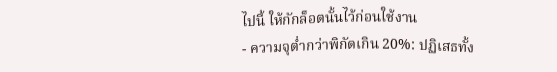ไปนี้ ให้กักล็อตนั้นไว้ก่อนใช้งาน
- ความจุต่ำกว่าพิกัดเกิน 20%: ปฏิเสธทั้ง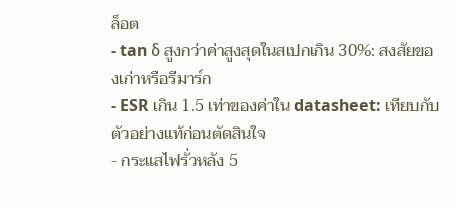ล็อต
- tan δ สูงกว่าค่าสูงสุดในสเปกเกิน 30%: สงสัยของเก่าหรือรีมาร์ก
- ESR เกิน 1.5 เท่าของค่าใน datasheet: เทียบกับตัวอย่างแท้ก่อนตัดสินใจ
- กระแสไฟรั่วหลัง 5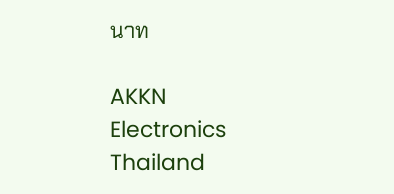นาท

AKKN Electronics Thailand